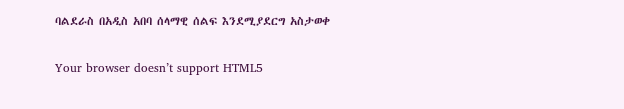ባልደራስ በአዲስ አበባ ሰላማዊ ሰልፍ እንደሚያደርግ አስታወቀ

Your browser doesn’t support HTML5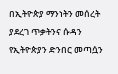በኢትዮጵያ ማንነትን መሰረት ያደረገ ጥቃትንና ሱዳን የኢትዮጵያን ድንበር መጣሷን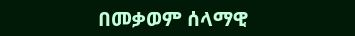በመቃወም ሰላማዊ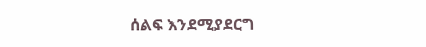ሰልፍ እንደሚያደርግ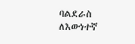ባልደራስ ለእውነተኛ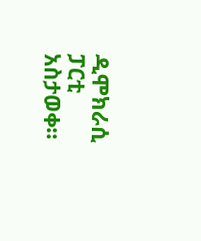ዲሞክራሲ ፓርቲ አስታወቀ።